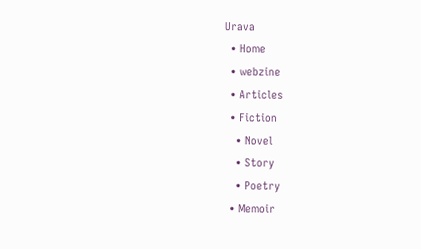Urava
  • Home
  • webzine
  • Articles
  • Fiction
    • Novel
    • Story
    • Poetry
  • Memoir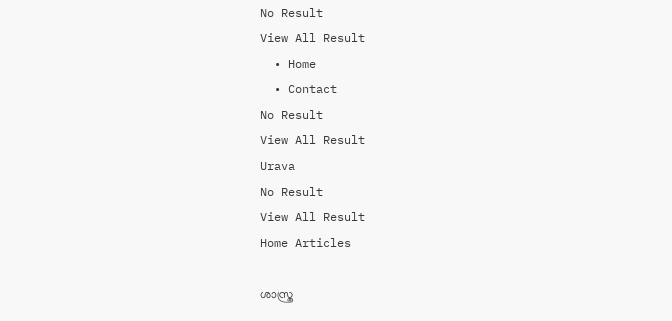No Result
View All Result
  • Home
  • Contact
No Result
View All Result
Urava
No Result
View All Result
Home Articles

ശാസ്ത്ര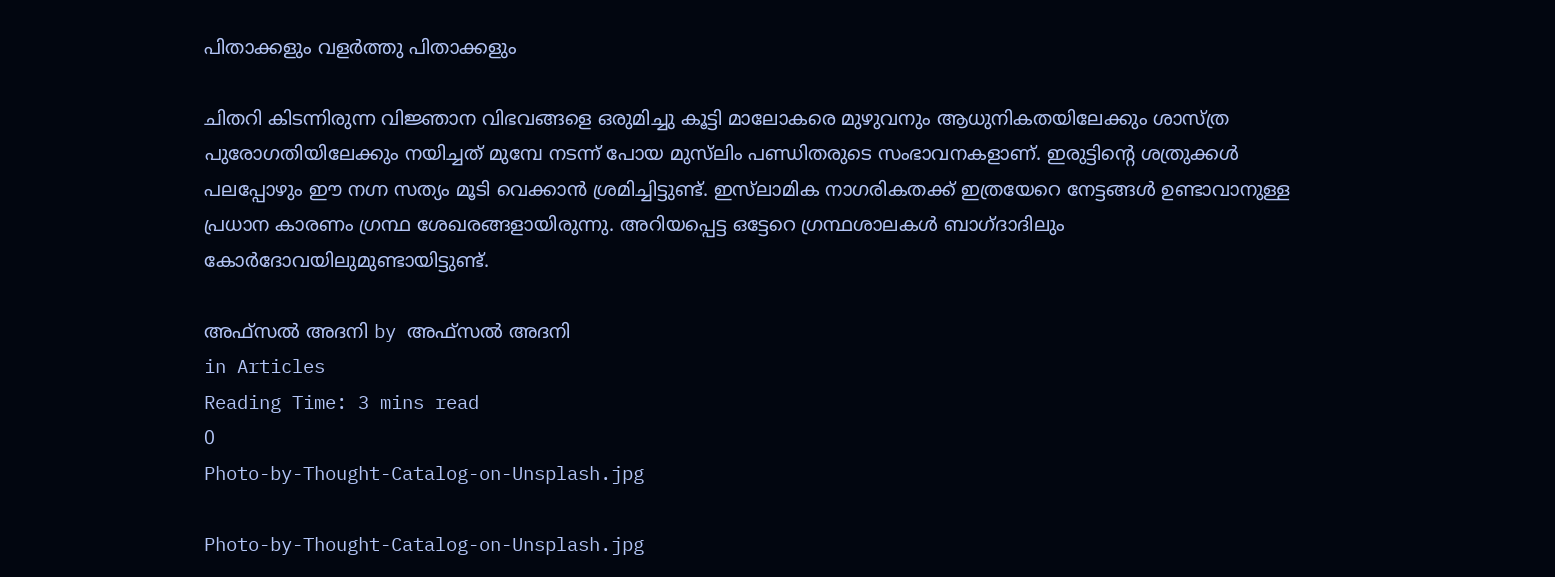പിതാക്കളും വളര്‍ത്തു പിതാക്കളും

ചിതറി കിടന്നിരുന്ന വിജ്ഞാന വിഭവങ്ങളെ ഒരുമിച്ചു കൂട്ടി മാലോകരെ മുഴുവനും ആധുനികതയിലേക്കും ശാസ്ത്ര പുരോഗതിയിലേക്കും നയിച്ചത് മുമ്പേ നടന്ന് പോയ മുസ്‌ലിം പണ്ഡിതരുടെ സംഭാവനകളാണ്. ഇരുട്ടിന്റെ ശത്രുക്കള്‍ പലപ്പോഴും ഈ നഗ്ന സത്യം മൂടി വെക്കാന്‍ ശ്രമിച്ചിട്ടുണ്ട്. ഇസ്‌ലാമിക നാഗരികതക്ക് ഇത്രയേറെ നേട്ടങ്ങള്‍ ഉണ്ടാവാനുള്ള പ്രധാന കാരണം ഗ്രന്ഥ ശേഖരങ്ങളായിരുന്നു. അറിയപ്പെട്ട ഒട്ടേറെ ഗ്രന്ഥശാലകള്‍ ബാഗ്ദാദിലും കോര്‍ദോവയിലുമുണ്ടായിട്ടുണ്ട്.

അഫ്‌സൽ അദനി by അഫ്‌സൽ അദനി
in Articles
Reading Time: 3 mins read
0
Photo-by-Thought-Catalog-on-Unsplash.jpg

Photo-by-Thought-Catalog-on-Unsplash.jpg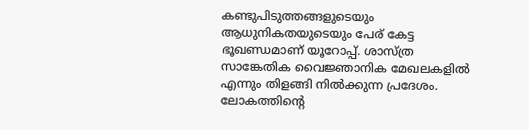കണ്ടുപിടുത്തങ്ങളുടെയും ആധുനികതയുടെയും പേര് കേട്ട ഭൂഖണ്ഡമാണ് യൂറോപ്പ്. ശാസ്ത്ര സാങ്കേതിക വൈജ്ഞാനിക മേഖലകളില്‍ എന്നും തിളങ്ങി നില്‍ക്കുന്ന പ്രദേശം. ലോകത്തിന്റെ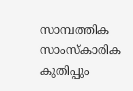സാമ്പത്തിക സാംസ്‌കാരിക കുതിപ്പും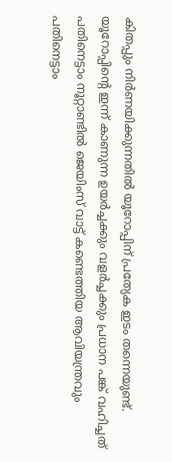കിതപ്പും നിര്‍ണയിക്കുന്നതില്‍ യൂറോപ്പിന് പ്രത്യേക ഇടം തന്നെയുണ്ട്. യൂറോപ്പിന്റെ ഇന്ന് കാണുന്ന ഉയര്‍ച്ചക്കും വളര്‍ച്ചക്കും പ്രധാന പങ്ക് വഹിച്ചത് പതിനെട്ടാം നൂറ്റാണ്ടില്‍ ജെയിംസ് വാട്ട് കണ്ടെത്തിയ ആവിയന്ത്രവും പതിനെട്ടാം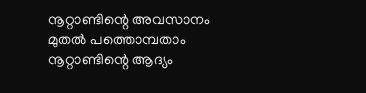നൂറ്റാണ്ടിന്റെ അവസാനം മുതല്‍ പത്തൊമ്പതാം നൂറ്റാണ്ടിന്റെ ആദ്യം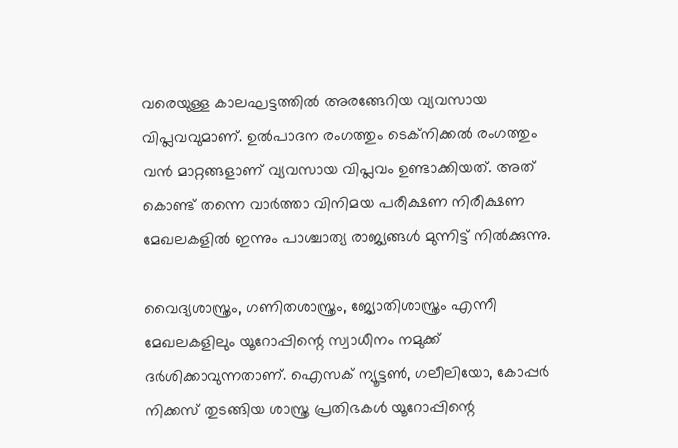വരെയുള്ള കാലഘട്ടത്തില്‍ അരങ്ങേറിയ വ്യവസായ വിപ്ലവവുമാണ്. ഉല്‍പാദന രംഗത്തും ടെക്‌നിക്കല്‍ രംഗത്തും വന്‍ മാറ്റങ്ങളാണ് വ്യവസായ വിപ്ലവം ഉണ്ടാക്കിയത്. അത് കൊണ്ട് തന്നെ വാര്‍ത്താ വിനിമയ പരീക്ഷണ നിരീക്ഷണ മേഖലകളില്‍ ഇന്നും പാശ്ചാത്യ രാജ്യങ്ങള്‍ മുന്നിട്ട് നില്‍ക്കുന്നു.

വൈദ്യശാസ്ത്രം, ഗണിതശാസ്ത്രം, ജ്യോതിശാസ്ത്രം എന്നീ മേഖലകളിലും യൂറോപ്പിന്റെ സ്വാധീനം നമുക്ക് ദര്‍ശിക്കാവുന്നതാണ്. ഐസക് ന്യൂട്ടണ്‍, ഗലീലിയോ, കോപ്പര്‍ നിക്കസ് തുടങ്ങിയ ശാസ്ത്ര പ്രതിഭകള്‍ യൂറോപ്പിന്റെ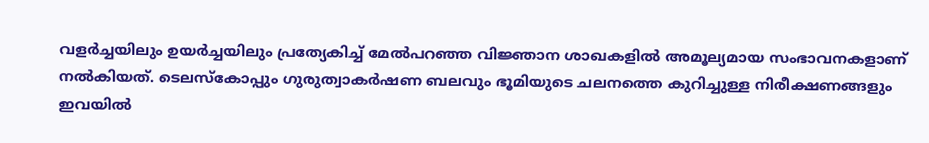വളര്‍ച്ചയിലും ഉയര്‍ച്ചയിലും പ്രത്യേകിച്ച് മേല്‍പറഞ്ഞ വിജ്ഞാന ശാഖകളില്‍ അമൂല്യമായ സംഭാവനകളാണ് നല്‍കിയത്. ടെലസ്‌കോപ്പും ഗുരുത്വാകര്‍ഷണ ബലവും ഭൂമിയുടെ ചലനത്തെ കുറിച്ചുള്ള നിരീക്ഷണങ്ങളും ഇവയില്‍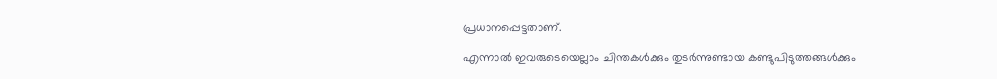പ്രധാനപ്പെട്ടതാണ്.

എന്നാല്‍ ഇവരുടെയെല്ലാം ചിന്തകള്‍ക്കും തുടര്‍ന്നുണ്ടായ കണ്ടുപിടുത്തങ്ങള്‍ക്കും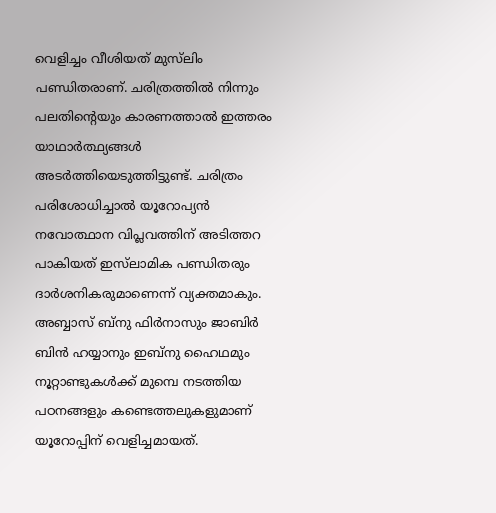വെളിച്ചം വീശിയത് മുസ്‌ലിം പണ്ഡിതരാണ്. ചരിത്രത്തില്‍ നിന്നും പലതിന്റെയും കാരണത്താല്‍ ഇത്തരം യാഥാര്‍ത്ഥ്യങ്ങള്‍ അടര്‍ത്തിയെടുത്തിട്ടുണ്ട്. ചരിത്രം പരിശോധിച്ചാല്‍ യൂറോപ്യന്‍ നവോത്ഥാന വിപ്ലവത്തിന് അടിത്തറ പാകിയത് ഇസ്‌ലാമിക പണ്ഡിതരും ദാര്‍ശനികരുമാണെന്ന് വ്യക്തമാകും. അബ്ബാസ് ബ്‌നു ഫിര്‍നാസും ജാബിര്‍ ബിന്‍ ഹയ്യാനും ഇബ്‌നു ഹൈഥമും നൂറ്റാണ്ടുകള്‍ക്ക് മുമ്പെ നടത്തിയ പഠനങ്ങളും കണ്ടെത്തലുകളുമാണ് യൂറോപ്പിന് വെളിച്ചമായത്.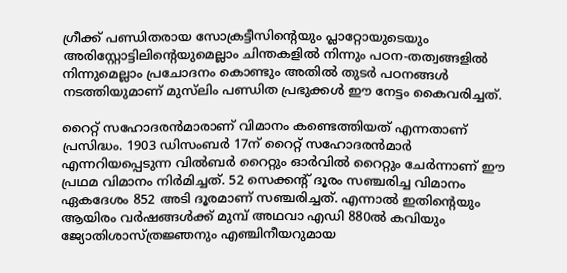ഗ്രീക്ക് പണ്ഡിതരായ സോക്രട്ടീസിന്റെയും പ്ലാറ്റോയുടെയും അരിസ്റ്റോട്ടിലിന്റെയുമെല്ലാം ചിന്തകളില്‍ നിന്നും പഠന-തത്വങ്ങളില്‍ നിന്നുമെല്ലാം പ്രചോദനം കൊണ്ടും അതില്‍ തുടര്‍ പഠനങ്ങള്‍ നടത്തിയുമാണ് മുസ്‌ലിം പണ്ഡിത പ്രഭുക്കള്‍ ഈ നേട്ടം കൈവരിച്ചത്.

റൈറ്റ് സഹോദരന്‍മാരാണ് വിമാനം കണ്ടെത്തിയത് എന്നതാണ് പ്രസിദ്ധം. 1903 ഡിസംബര്‍ 17ന് റൈറ്റ് സഹോദരന്‍മാര്‍ എന്നറിയപ്പെടുന്ന വില്‍ബര്‍ റൈറ്റും ഓര്‍വില്‍ റൈറ്റും ചേര്‍ന്നാണ് ഈ പ്രഥമ വിമാനം നിര്‍മിച്ചത്. 52 സെക്കന്റ് ദൂരം സഞ്ചരിച്ച വിമാനം ഏകദേശം 852 അടി ദൂരമാണ് സഞ്ചരിച്ചത്. എന്നാല്‍ ഇതിന്റെയും ആയിരം വര്‍ഷങ്ങള്‍ക്ക് മുമ്പ് അഥവാ എഡി 880ല്‍ കവിയും ജ്യോതിശാസ്ത്രജ്ഞനും എഞ്ചിനീയറുമായ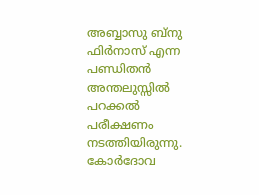അബ്ബാസു ബ്‌നു ഫിര്‍നാസ് എന്ന പണ്ഡിതന്‍ അന്തലുസ്സില്‍ പറക്കല്‍ പരീക്ഷണം നടത്തിയിരുന്നു. കോര്‍ദോവ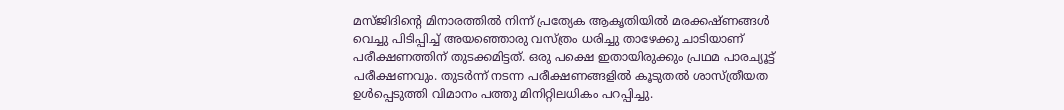മസ്ജിദിന്റെ മിനാരത്തില്‍ നിന്ന് പ്രത്യേക ആകൃതിയില്‍ മരക്കഷ്ണങ്ങള്‍ വെച്ചു പിടിപ്പിച്ച് അയഞ്ഞൊരു വസ്ത്രം ധരിച്ചു താഴേക്കു ചാടിയാണ് പരീക്ഷണത്തിന് തുടക്കമിട്ടത്. ഒരു പക്ഷെ ഇതായിരുക്കും പ്രഥമ പാരച്യൂട്ട് പരീക്ഷണവും. തുടര്‍ന്ന് നടന്ന പരീക്ഷണങ്ങളില്‍ കൂടുതല്‍ ശാസ്ത്രീയത ഉള്‍പ്പെടുത്തി വിമാനം പത്തു മിനിറ്റിലധികം പറപ്പിച്ചു.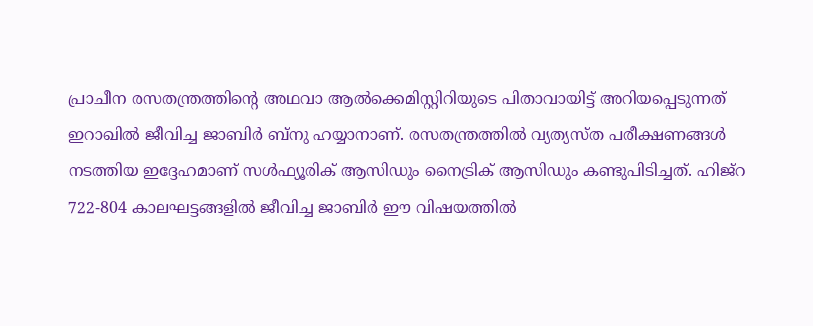പ്രാചീന രസതന്ത്രത്തിന്റെ അഥവാ ആല്‍ക്കെമിസ്റ്റിറിയുടെ പിതാവായിട്ട് അറിയപ്പെടുന്നത് ഇറാഖില്‍ ജീവിച്ച ജാബിര്‍ ബ്‌നു ഹയ്യാനാണ്. രസതന്ത്രത്തില്‍ വ്യത്യസ്ത പരീക്ഷണങ്ങള്‍ നടത്തിയ ഇദ്ദേഹമാണ് സള്‍ഫ്യൂരിക് ആസിഡും നൈട്രിക് ആസിഡും കണ്ടുപിടിച്ചത്. ഹിജ്‌റ 722-804 കാലഘട്ടങ്ങളില്‍ ജീവിച്ച ജാബിര്‍ ഈ വിഷയത്തില്‍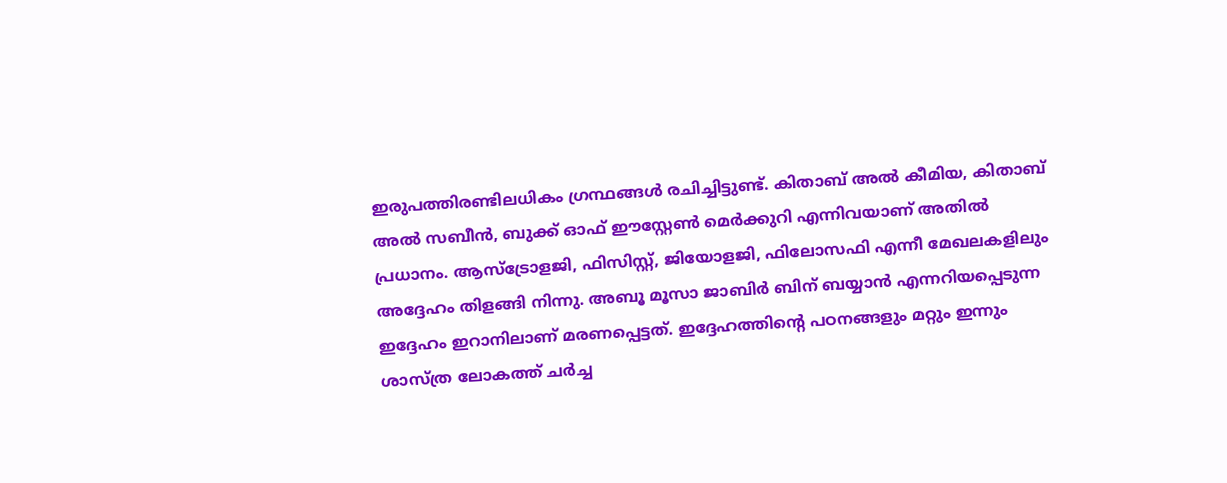ഇരുപത്തിരണ്ടിലധികം ഗ്രന്ഥങ്ങള്‍ രചിച്ചിട്ടുണ്ട്. കിതാബ് അല്‍ കീമിയ, കിതാബ് അല്‍ സബീന്‍, ബുക്ക് ഓഫ് ഈസ്റ്റേണ്‍ മെര്‍ക്കുറി എന്നിവയാണ് അതില്‍ പ്രധാനം. ആസ്‌ട്രോളജി, ഫിസിസ്റ്റ്, ജിയോളജി, ഫിലോസഫി എന്നീ മേഖലകളിലും അദ്ദേഹം തിളങ്ങി നിന്നു. അബൂ മൂസാ ജാബിര്‍ ബിന് ബയ്യാന്‍ എന്നറിയപ്പെടുന്ന ഇദ്ദേഹം ഇറാനിലാണ് മരണപ്പെട്ടത്. ഇദ്ദേഹത്തിന്റെ പഠനങ്ങളും മറ്റും ഇന്നും ശാസ്ത്ര ലോകത്ത് ചര്‍ച്ച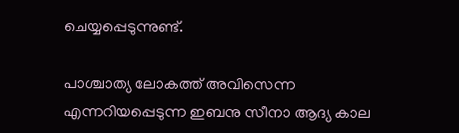ചെയ്യപ്പെടുന്നുണ്ട്.

പാശ്ചാത്യ ലോകത്ത് അവിസെന്ന എന്നറിയപ്പെടുന്ന ഇബനു സീനാ ആദ്യ കാല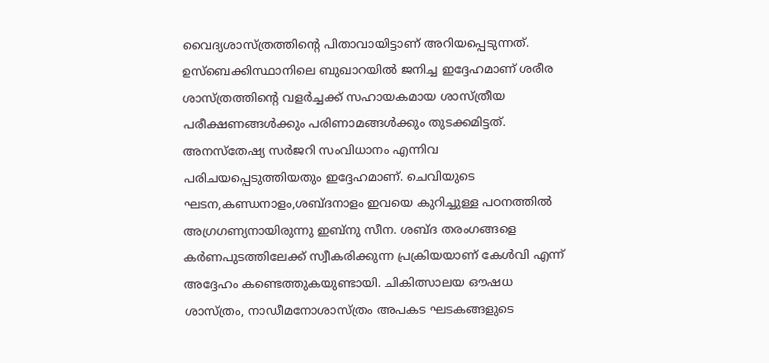വൈദ്യശാസ്ത്രത്തിന്റെ പിതാവായിട്ടാണ് അറിയപ്പെടുന്നത്. ഉസ്‌ബെക്കിസ്ഥാനിലെ ബുഖാറയില്‍ ജനിച്ച ഇദ്ദേഹമാണ് ശരീര ശാസ്ത്രത്തിന്റെ വളര്‍ച്ചക്ക് സഹായകമായ ശാസ്ത്രീയ പരീക്ഷണങ്ങള്‍ക്കും പരിണാമങ്ങള്‍ക്കും തുടക്കമിട്ടത്. അനസ്‌തേഷ്യ സര്‍ജറി സംവിധാനം എന്നിവ പരിചയപ്പെടുത്തിയതും ഇദ്ദേഹമാണ്. ചെവിയുടെ ഘടന,കണ്ഡനാളം,ശബ്ദനാളം ഇവയെ കുറിച്ചുള്ള പഠനത്തില്‍ അഗ്രഗണ്യനായിരുന്നു ഇബ്‌നു സീന. ശബ്ദ തരംഗങ്ങളെ കര്‍ണപുടത്തിലേക്ക് സ്വീകരിക്കുന്ന പ്രക്രിയയാണ് കേള്‍വി എന്ന് അദ്ദേഹം കണ്ടെത്തുകയുണ്ടായി. ചികിത്സാലയ ഔഷധ ശാസ്ത്രം, നാഡീമനോശാസ്ത്രം അപകട ഘടകങ്ങളുടെ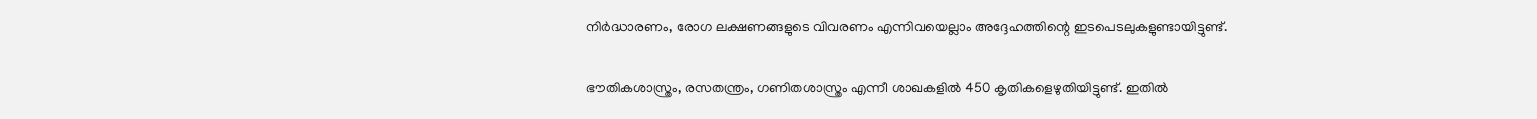നിര്‍ദ്ധാരണം, രോഗ ലക്ഷണങ്ങളുടെ വിവരണം എന്നിവയെല്ലാം അദ്ദേഹത്തിന്റെ ഇടപെടലുകളുണ്ടായിട്ടുണ്ട്.

ഭൗതികശാസ്ത്രം, രസതന്ത്രം, ഗണിതശാസ്ത്രം എന്നീ ശാഖകളില്‍ 450 കൃതികളെഴുതിയിട്ടുണ്ട്. ഇതില്‍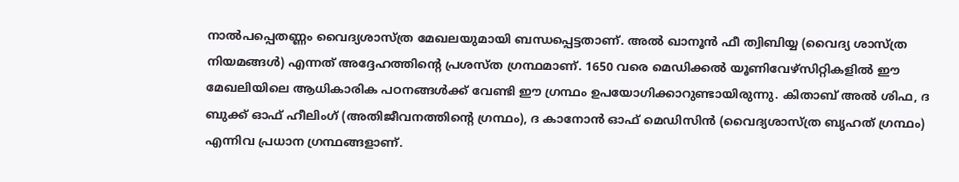നാല്‍പപ്പെതണ്ണം വൈദ്യശാസ്ത്ര മേഖലയുമായി ബന്ധപ്പെട്ടതാണ്. അല്‍ ഖാനൂന്‍ ഫീ ത്വിബിയ്യ (വൈദ്യ ശാസ്ത്ര നിയമങ്ങള്‍) എന്നത് അദ്ദേഹത്തിന്റെ പ്രശസ്ത ഗ്രന്ഥമാണ്. 1650 വരെ മെഡിക്കല്‍ യൂണിവേഴ്‌സിറ്റികളില്‍ ഈ മേഖലിയിലെ ആധികാരിക പഠനങ്ങള്‍ക്ക് വേണ്ടി ഈ ഗ്രന്ഥം ഉപയോഗിക്കാറുണ്ടായിരുന്നു. കിതാബ് അല്‍ ശിഫ, ദ ബുക്ക് ഓഫ് ഹീലിംഗ് (അതിജീവനത്തിന്റെ ഗ്രന്ഥം), ദ കാനോന്‍ ഓഫ് മെഡിസിന്‍ (വൈദ്യശാസ്ത്ര ബൃഹത് ഗ്രന്ഥം) എന്നിവ പ്രധാന ഗ്രന്ഥങ്ങളാണ്.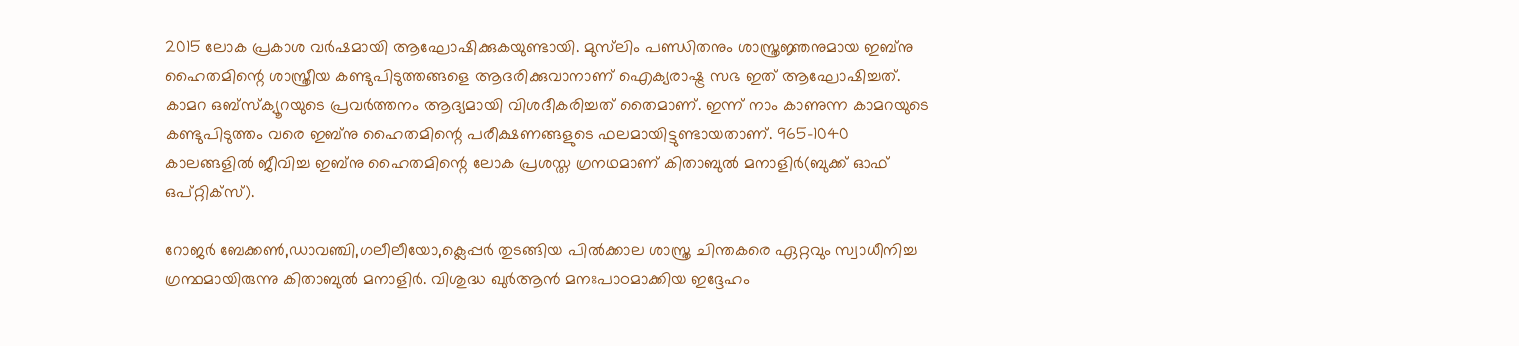2015 ലോക പ്രകാശ വര്‍ഷമായി ആഘോഷിക്കുകയുണ്ടായി. മുസ്‌ലിം പണ്ഡിതനും ശാസ്ത്രജ്ഞനുമായ ഇബ്‌നു ഹൈതമിന്റെ ശാസ്ത്രീയ കണ്ടുപിടുത്തങ്ങളെ ആദരിക്കുവാനാണ് ഐക്യരാഷ്ട്ര സഭ ഇത് ആഘോഷിച്ചത്. കാമറ ഒബ്‌സ്‌ക്യൂറയുടെ പ്രവര്‍ത്തനം ആദ്യമായി വിശദീകരിച്ചത് തൈമാണ്. ഇന്ന് നാം കാണുന്ന കാമറയുടെ കണ്ടുപിടുത്തം വരെ ഇബ്‌നു ഹൈതമിന്റെ പരീക്ഷണങ്ങളുടെ ഫലമായിട്ടുണ്ടായതാണ്. 965-1040 കാലങ്ങളില്‍ ജീവിച്ച ഇബ്‌നു ഹൈതമിന്റെ ലോക പ്രശസ്ത ഗ്രനഥമാണ് കിതാബുല്‍ മനാളിര്‍(ബുക്ക് ഓഫ് ഒപ്റ്റിക്‌സ്).

റോജര്‍ ബേക്കണ്‍,ഡാവഞ്ചി,ഗലീലീയോ,ക്ലെപ്പര്‍ തുടങ്ങിയ പില്‍ക്കാല ശാസ്ത്ര ചിന്തകരെ ഏറ്റവും സ്വാധീനിച്ച ഗ്രന്ഥമായിരുന്നു കിതാബുല്‍ മനാളിര്‍. വിശുദ്ധ ഖുര്‍ആന്‍ മനഃപാഠമാക്കിയ ഇദ്ദേഹം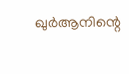ഖുര്‍ആനിന്റെ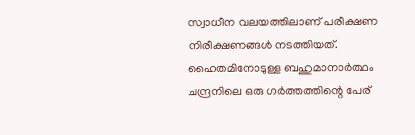സ്വാധീന വലയത്തിലാണ് പരീക്ഷണ നിരീക്ഷണങ്ങള്‍ നടത്തിയത്. ഹൈതമിനോടുള്ള ബഹുമാനാര്‍ത്ഥം ചന്ദ്രനിലെ ഒരു ഗര്‍ത്തത്തിന്റെ പേര്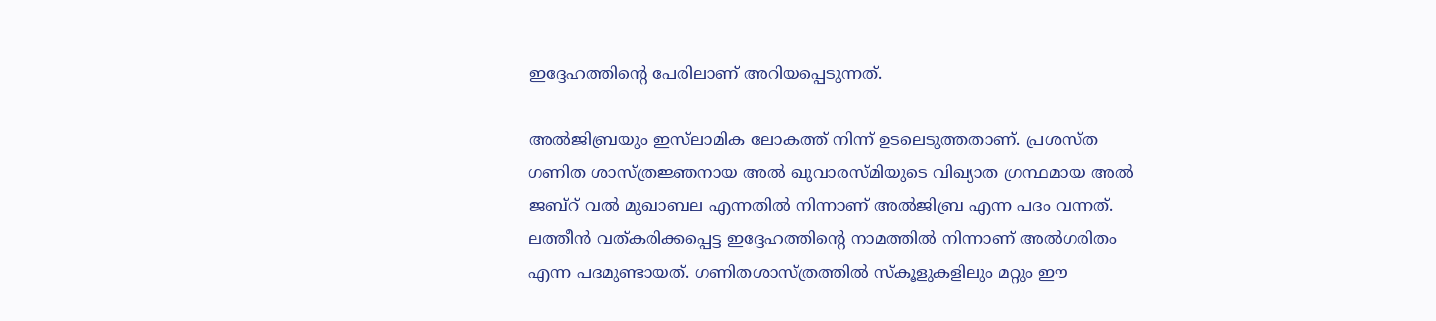ഇദ്ദേഹത്തിന്റെ പേരിലാണ് അറിയപ്പെടുന്നത്.

അല്‍ജിബ്രയും ഇസ്‌ലാമിക ലോകത്ത് നിന്ന് ഉടലെടുത്തതാണ്. പ്രശസ്ത ഗണിത ശാസ്ത്രജ്ഞനായ അല്‍ ഖുവാരസ്മിയുടെ വിഖ്യാത ഗ്രന്ഥമായ അല്‍ ജബ്‌റ് വല്‍ മുഖാബല എന്നതില്‍ നിന്നാണ് അല്‍ജിബ്ര എന്ന പദം വന്നത്. ലത്തീന്‍ വത്കരിക്കപ്പെട്ട ഇദ്ദേഹത്തിന്റെ നാമത്തില്‍ നിന്നാണ് അല്‍ഗരിതം എന്ന പദമുണ്ടായത്. ഗണിതശാസ്ത്രത്തില്‍ സ്‌കൂളുകളിലും മറ്റും ഈ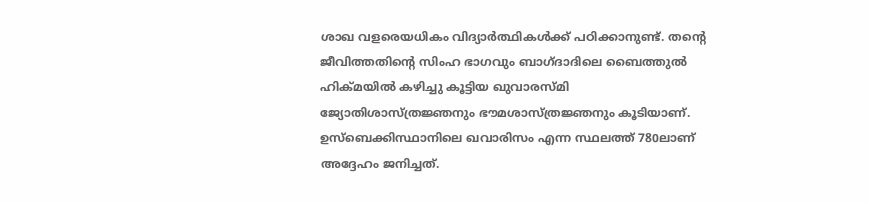ശാഖ വളരെയധികം വിദ്യാര്‍ത്ഥികള്‍ക്ക് പഠിക്കാനുണ്ട്. തന്റെ ജീവിത്തതിന്റെ സിംഹ ഭാഗവും ബാഗ്ദാദിലെ ബൈത്തുല്‍ ഹിക്മയില്‍ കഴിച്ചു കൂട്ടിയ ഖുവാരസ്മി ജ്യോതിശാസ്ത്രജ്ഞനും ഭൗമശാസ്ത്രജ്ഞനും കൂടിയാണ്. ഉസ്‌ബെക്കിസ്ഥാനിലെ ഖവാരിസം എന്ന സ്ഥലത്ത് 780ലാണ് അദ്ദേഹം ജനിച്ചത്.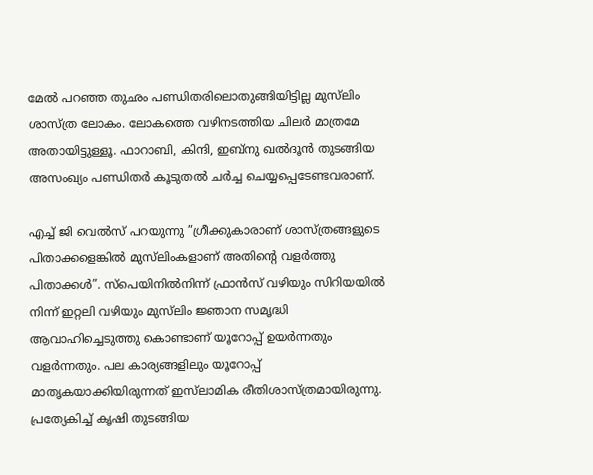മേല്‍ പറഞ്ഞ തുഛം പണ്ഡിതരിലൊതുങ്ങിയിട്ടില്ല മുസ്‌ലിം ശാസ്ത്ര ലോകം. ലോകത്തെ വഴിനടത്തിയ ചിലര്‍ മാത്രമേ അതായിട്ടുള്ളൂ. ഫാറാബി, കിന്ദി, ഇബ്‌നു ഖല്‍ദൂന്‍ തുടങ്ങിയ അസംഖ്യം പണ്ഡിതര്‍ കൂടുതല്‍ ചര്‍ച്ച ചെയ്യപ്പെടേണ്ടവരാണ്.

എച്ച് ജി വെല്‍സ് പറയുന്നു ”ഗ്രീക്കുകാരാണ് ശാസ്ത്രങ്ങളുടെ പിതാക്കളെങ്കില്‍ മുസ്‌ലിംകളാണ് അതിന്റെ വളര്‍ത്തു പിതാക്കള്‍”. സ്‌പെയിനില്‍നിന്ന് ഫ്രാന്‍സ് വഴിയും സിറിയയില്‍ നിന്ന് ഇറ്റലി വഴിയും മുസ്‌ലിം ജ്ഞാന സമൃദ്ധി ആവാഹിച്ചെടുത്തു കൊണ്ടാണ് യൂറോപ്പ് ഉയര്‍ന്നതും വളര്‍ന്നതും. പല കാര്യങ്ങളിലും യൂറോപ്പ് മാതൃകയാക്കിയിരുന്നത് ഇസ്‌ലാമിക രീതിശാസ്ത്രമായിരുന്നു. പ്രത്യേകിച്ച് കൃഷി തുടങ്ങിയ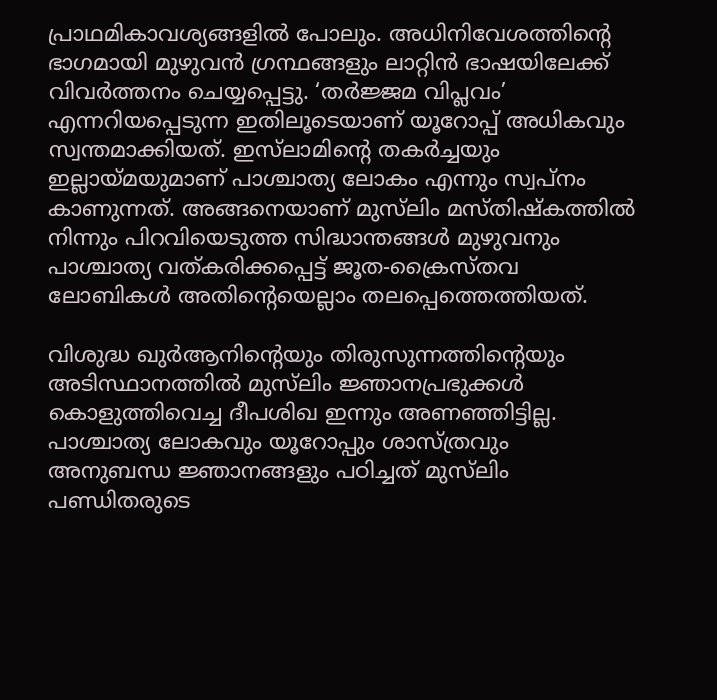പ്രാഥമികാവശ്യങ്ങളില്‍ പോലും. അധിനിവേശത്തിന്റെ ഭാഗമായി മുഴുവന്‍ ഗ്രന്ഥങ്ങളും ലാറ്റിന്‍ ഭാഷയിലേക്ക് വിവര്‍ത്തനം ചെയ്യപ്പെട്ടു. ‘തര്‍ജ്ജമ വിപ്ലവം’ എന്നറിയപ്പെടുന്ന ഇതിലൂടെയാണ് യൂറോപ്പ് അധികവും സ്വന്തമാക്കിയത്. ഇസ്‌ലാമിന്റെ തകര്‍ച്ചയും ഇല്ലായ്മയുമാണ് പാശ്ചാത്യ ലോകം എന്നും സ്വപ്നം കാണുന്നത്. അങ്ങനെയാണ് മുസ്‌ലിം മസ്തിഷ്‌കത്തില്‍ നിന്നും പിറവിയെടുത്ത സിദ്ധാന്തങ്ങള്‍ മുഴുവനും പാശ്ചാത്യ വത്കരിക്കപ്പെട്ട് ജൂത-ക്രൈസ്തവ ലോബികള്‍ അതിന്റെയെല്ലാം തലപ്പെത്തെത്തിയത്.

വിശുദ്ധ ഖുര്‍ആനിന്റെയും തിരുസുന്നത്തിന്റെയും അടിസ്ഥാനത്തില്‍ മുസ്‌ലിം ജ്ഞാനപ്രഭുക്കള്‍ കൊളുത്തിവെച്ച ദീപശിഖ ഇന്നും അണഞ്ഞിട്ടില്ല. പാശ്ചാത്യ ലോകവും യൂറോപ്പും ശാസ്ത്രവും അനുബന്ധ ജ്ഞാനങ്ങളും പഠിച്ചത് മുസ്‌ലിം പണ്ഡിതരുടെ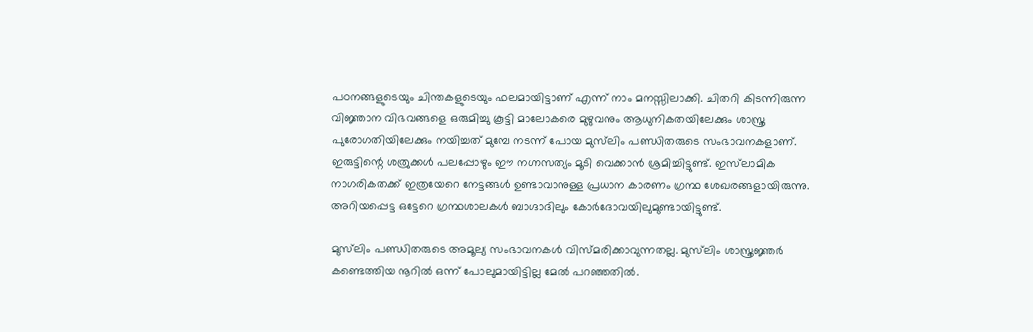പഠനങ്ങളുടെയും ചിന്തകളുടെയും ഫലമായിട്ടാണ് എന്ന് നാം മനസ്സിലാക്കി. ചിതറി കിടന്നിരുന്ന വിജ്ഞാന വിഭവങ്ങളെ ഒരുമിച്ചു കൂട്ടി മാലോകരെ മുഴുവനും ആധുനികതയിലേക്കും ശാസ്ത്ര പുരോഗതിയിലേക്കും നയിച്ചത് മുമ്പേ നടന്ന് പോയ മുസ്‌ലിം പണ്ഡിതരുടെ സംഭാവനകളാണ്. ഇരുട്ടിന്റെ ശത്രുക്കള്‍ പലപ്പോഴും ഈ നഗ്നസത്യം മൂടി വെക്കാന്‍ ശ്രമിച്ചിട്ടുണ്ട്. ഇസ്‌ലാമിക നാഗരികതക്ക് ഇത്രയേറെ നേട്ടങ്ങള്‍ ഉണ്ടാവാനുള്ള പ്രധാന കാരണം ഗ്രന്ഥ ശേഖരങ്ങളായിരുന്നു. അറിയപ്പെട്ട ഒട്ടേറെ ഗ്രന്ഥശാലകള്‍ ബാഗ്ദാദിലും കോര്‍ദോവയിലുമുണ്ടായിട്ടുണ്ട്.

മുസ്‌ലിം പണ്ഡിതരുടെ അമൂല്യ സംഭാവനകള്‍ വിസ്മരിക്കാവുന്നതല്ല. മുസ്‌ലിം ശാസ്ത്രജ്ഞര്‍ കണ്ടെത്തിയ നൂറില്‍ ഒന്ന് പോലുമായിട്ടില്ല മേല്‍ പറഞ്ഞതില്‍.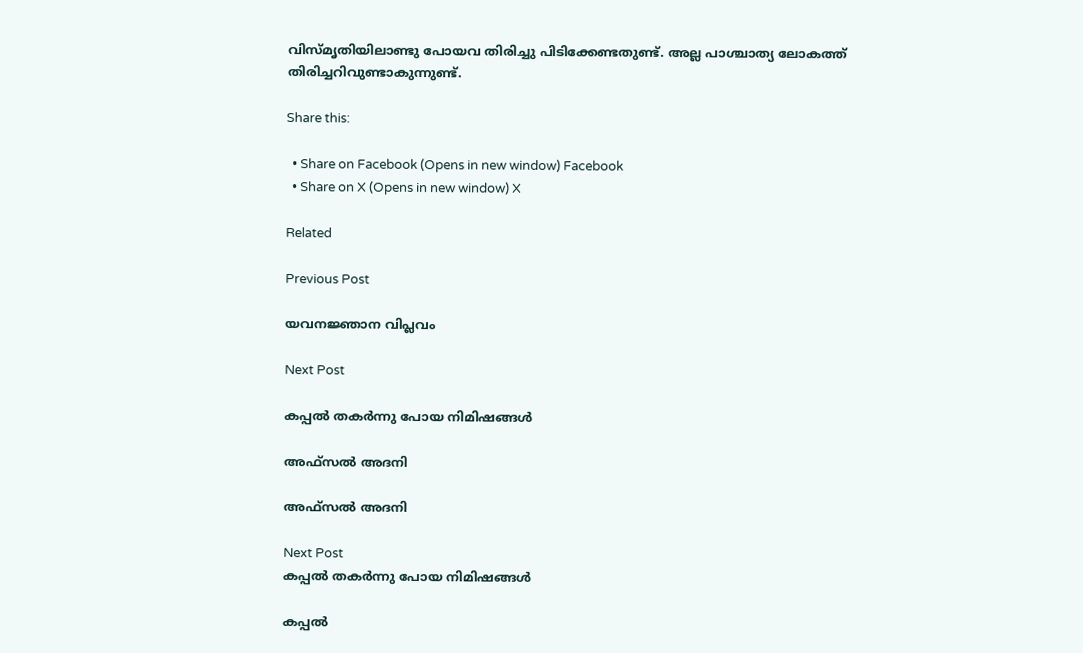വിസ്മൃതിയിലാണ്ടു പോയവ തിരിച്ചു പിടിക്കേണ്ടതുണ്ട്. അല്ല പാശ്ചാത്യ ലോകത്ത് തിരിച്ചറിവുണ്ടാകുന്നുണ്ട്.

Share this:

  • Share on Facebook (Opens in new window) Facebook
  • Share on X (Opens in new window) X

Related

Previous Post

യവനജ്ഞാന വിപ്ലവം

Next Post

കപ്പല്‍ തകര്‍ന്നു പോയ നിമിഷങ്ങള്‍

അഫ്‌സൽ അദനി

അഫ്‌സൽ അദനി

Next Post
കപ്പല്‍ തകര്‍ന്നു പോയ നിമിഷങ്ങള്‍

കപ്പല്‍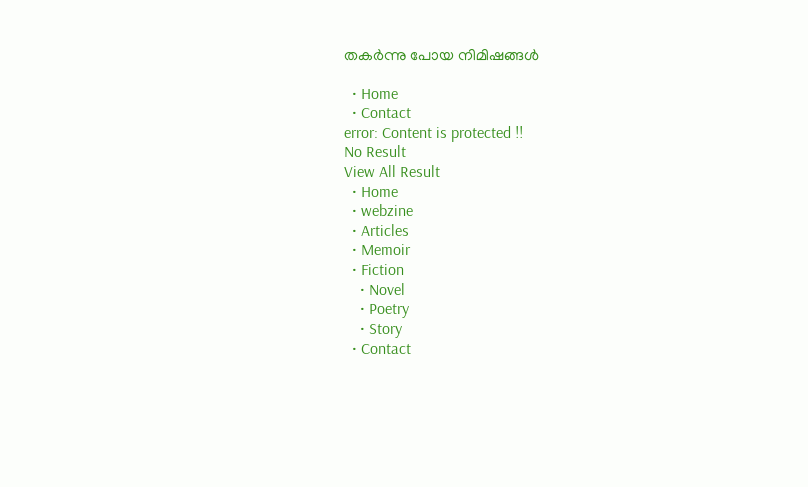തകര്‍ന്നു പോയ നിമിഷങ്ങള്‍

  • Home
  • Contact
error: Content is protected !!
No Result
View All Result
  • Home
  • webzine
  • Articles
  • Memoir
  • Fiction
    • Novel
    • Poetry
    • Story
  • Contact